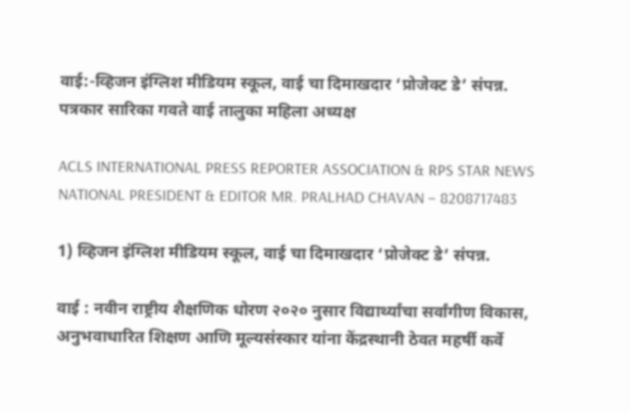वाई:-व्हिजन इंग्लिश मीडियम स्कूल, वाई चा दिमाखदार ‘प्रोजेक्ट डे’ संपन्न.
पत्रकार सारिका गवते वाई तालुका महिला अध्यक्ष

ACLS INTERNATIONAL PRESS REPORTER ASSOCIATION & RPS STAR NEWS NATIONAL PRESIDENT & EDITOR MR. PRALHAD CHAVAN – 8208717483

1) व्हिजन इंग्लिश मीडियम स्कूल, वाई चा दिमाखदार ‘प्रोजेक्ट डे’ संपन्न.

वाई : नवीन राष्ट्रीय शैक्षणिक धोरण २०२० नुसार विद्यार्थ्यांचा सर्वांगीण विकास, अनुभवाधारित शिक्षण आणि मूल्यसंस्कार यांना केंद्रस्थानी ठेवत महर्षी कर्वे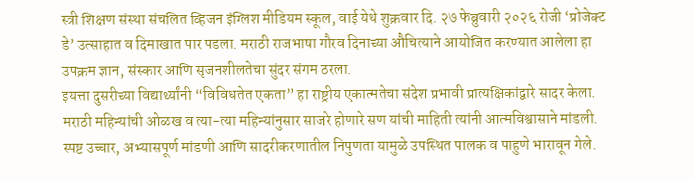स्त्री शिक्षण संस्था संचलित व्हिजन इंग्लिश मीडियम स्कूल, वाई येथे शुक्रवार दि. २७ फेब्रुवारी २०२६ रोजी ‘प्रोजेक्ट डे’ उत्साहात व दिमाखात पार पडला. मराठी राजभाषा गौरव दिनाच्या औचित्याने आयोजित करण्यात आलेला हा उपक्रम ज्ञान, संस्कार आणि सृजनशीलतेचा सुंदर संगम ठरला.
इयत्ता दुसरीच्या विद्यार्थ्यांनी “विविधतेत एकता” हा राष्ट्रीय एकात्मतेचा संदेश प्रभावी प्रात्यक्षिकांद्वारे सादर केला. मराठी महिन्यांची ओळख व त्या-त्या महिन्यांनुसार साजरे होणारे सण यांची माहिती त्यांनी आत्मविश्वासाने मांडली. स्पष्ट उच्चार, अभ्यासपूर्ण मांडणी आणि सादरीकरणातील निपुणता यामुळे उपस्थित पालक व पाहुणे भारावून गेले.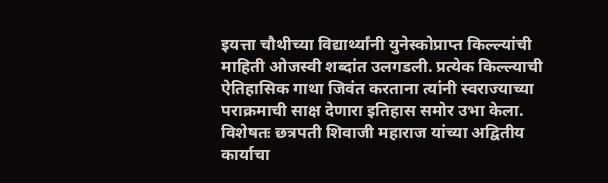इयत्ता चौथीच्या विद्यार्थ्यांनी युनेस्कोप्राप्त किल्ल्यांची माहिती ओजस्वी शब्दांत उलगडली. प्रत्येक किल्ल्याची ऐतिहासिक गाथा जिवंत करताना त्यांनी स्वराज्याच्या पराक्रमाची साक्ष देणारा इतिहास समोर उभा केला. विशेषतः छत्रपती शिवाजी महाराज यांच्या अद्वितीय कार्याचा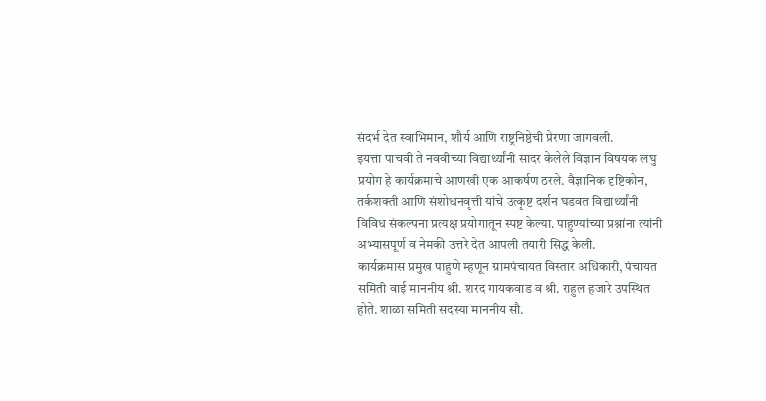संदर्भ देत स्वाभिमान, शौर्य आणि राष्ट्रनिष्ठेची प्रेरणा जागवली.
इयत्ता पाचवी ते नववीच्या विद्यार्थ्यांनी सादर केलेले विज्ञान विषयक लघु प्रयोग हे कार्यक्रमाचे आणखी एक आकर्षण ठरले. वैज्ञानिक दृष्टिकोन, तर्कशक्ती आणि संशोधनवृत्ती यांचे उत्कृष्ट दर्शन घडवत विद्यार्थ्यांनी विविध संकल्पना प्रत्यक्ष प्रयोगातून स्पष्ट केल्या. पाहुण्यांच्या प्रश्नांना त्यांनी अभ्यासपूर्ण व नेमकी उत्तरे देत आपली तयारी सिद्ध केली.
कार्यक्रमास प्रमुख पाहुणे म्हणून ग्रामपंचायत विस्तार अधिकारी, पंचायत समिती वाई माननीय श्री. शरद गायकवाड व श्री. राहुल हजारे उपस्थित होते. शाळा समिती सदस्या माननीय सौ.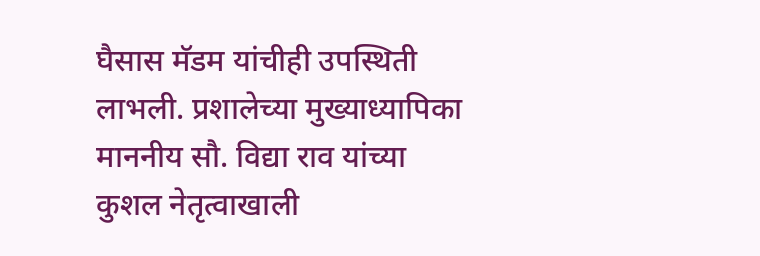घैसास मॅडम यांचीही उपस्थिती लाभली. प्रशालेच्या मुख्याध्यापिका माननीय सौ. विद्या राव यांच्या कुशल नेतृत्वाखाली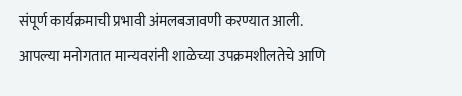संपूर्ण कार्यक्रमाची प्रभावी अंमलबजावणी करण्यात आली.
आपल्या मनोगतात मान्यवरांनी शाळेच्या उपक्रमशीलतेचे आणि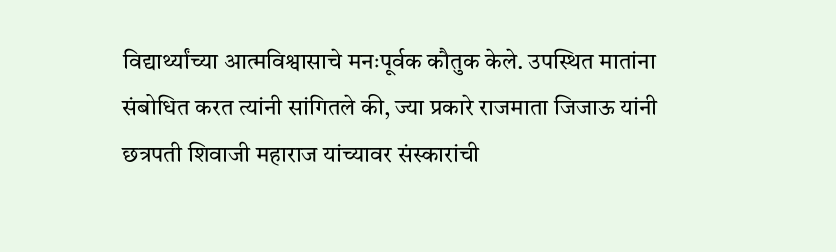विद्यार्थ्यांच्या आत्मविश्वासाचे मनःपूर्वक कौतुक केले. उपस्थित मातांना संबोधित करत त्यांनी सांगितले की, ज्या प्रकारे राजमाता जिजाऊ यांनी छत्रपती शिवाजी महाराज यांच्यावर संस्कारांची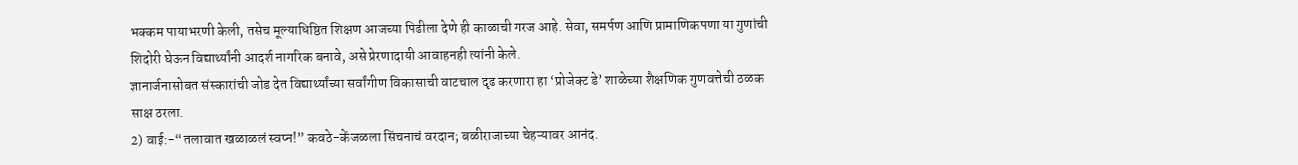भक्कम पायाभरणी केली, तसेच मूल्याधिष्ठित शिक्षण आजच्या पिढीला देणे ही काळाची गरज आहे. सेवा, समर्पण आणि प्रामाणिकपणा या गुणांची शिदोरी घेऊन विद्यार्थ्यांनी आदर्श नागरिक बनावे, असे प्रेरणादायी आवाहनही त्यांनी केले.
ज्ञानार्जनासोबत संस्कारांची जोड देत विद्यार्थ्यांच्या सर्वांगीण विकासाची वाटचाल दृढ करणारा हा ‘प्रोजेक्ट डे’ शाळेच्या शैक्षणिक गुणवत्तेची ठळक साक्ष ठरला.
2) वाई:-“तलावात खळाळलं स्वप्न!” कवठे-केंजळला सिंचनाचं वरदान; बळीराजाच्या चेहऱ्यावर आनंद.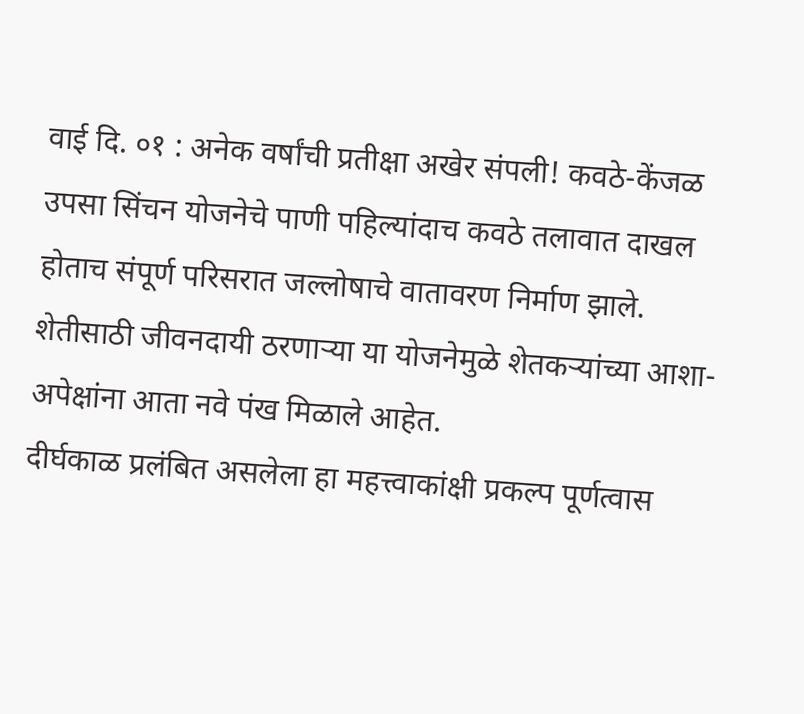वाई दि. ०१ : अनेक वर्षांची प्रतीक्षा अखेर संपली! कवठे-केंजळ उपसा सिंचन योजनेचे पाणी पहिल्यांदाच कवठे तलावात दाखल होताच संपूर्ण परिसरात जल्लोषाचे वातावरण निर्माण झाले. शेतीसाठी जीवनदायी ठरणाऱ्या या योजनेमुळे शेतकऱ्यांच्या आशा-अपेक्षांना आता नवे पंख मिळाले आहेत.
दीर्घकाळ प्रलंबित असलेला हा महत्त्वाकांक्षी प्रकल्प पूर्णत्वास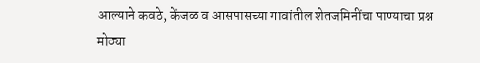आल्याने कवठे, केंजळ व आसपासच्या गावांतील शेतजमिनींचा पाण्याचा प्रश्न मोठ्या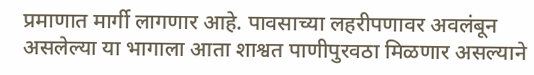प्रमाणात मार्गी लागणार आहे. पावसाच्या लहरीपणावर अवलंबून असलेल्या या भागाला आता शाश्वत पाणीपुरवठा मिळणार असल्याने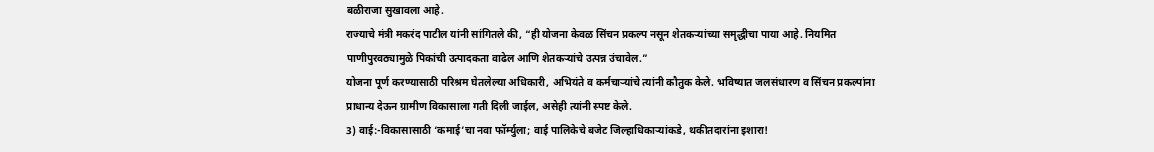बळीराजा सुखावला आहे.
राज्याचे मंत्री मकरंद पाटील यांनी सांगितले की, “ही योजना केवळ सिंचन प्रकल्प नसून शेतकऱ्यांच्या समृद्धीचा पाया आहे. नियमित पाणीपुरवठ्यामुळे पिकांची उत्पादकता वाढेल आणि शेतकऱ्यांचे उत्पन्न उंचावेल.”
योजना पूर्ण करण्यासाठी परिश्रम घेतलेल्या अधिकारी, अभियंते व कर्मचाऱ्यांचे त्यांनी कौतुक केले. भविष्यात जलसंधारण व सिंचन प्रकल्पांना प्राधान्य देऊन ग्रामीण विकासाला गती दिली जाईल, असेही त्यांनी स्पष्ट केले.
3) वाई:-विकासासाठी ‘कमाई’चा नवा फॉर्म्युला; वाई पालिकेचे बजेट जिल्हाधिकाऱ्यांकडे, थकीतदारांना इशारा!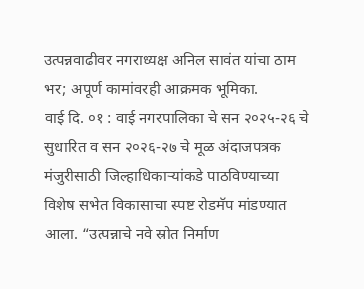उत्पन्नवाढीवर नगराध्यक्ष अनिल सावंत यांचा ठाम भर; अपूर्ण कामांवरही आक्रमक भूमिका.
वाई दि. ०१ : वाई नगरपालिका चे सन २०२५-२६ चे सुधारित व सन २०२६-२७ चे मूळ अंदाजपत्रक मंजुरीसाठी जिल्हाधिकाऱ्यांकडे पाठविण्याच्या विशेष सभेत विकासाचा स्पष्ट रोडमॅप मांडण्यात आला. “उत्पन्नाचे नवे स्रोत निर्माण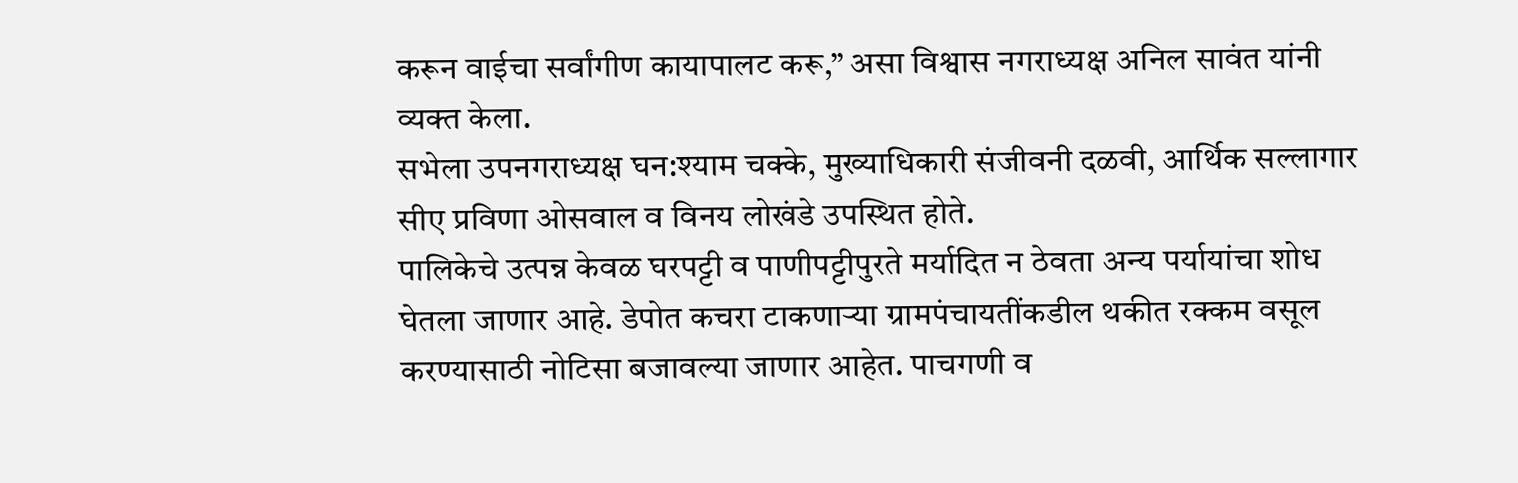करून वाईचा सर्वांगीण कायापालट करू,” असा विश्वास नगराध्यक्ष अनिल सावंत यांनी व्यक्त केला.
सभेला उपनगराध्यक्ष घन:श्याम चक्के, मुख्याधिकारी संजीवनी दळवी, आर्थिक सल्लागार सीए प्रविणा ओसवाल व विनय लोखंडे उपस्थित होते.
पालिकेचे उत्पन्न केवळ घरपट्टी व पाणीपट्टीपुरते मर्यादित न ठेवता अन्य पर्यायांचा शोध घेतला जाणार आहे. डेपोत कचरा टाकणाऱ्या ग्रामपंचायतींकडील थकीत रक्कम वसूल करण्यासाठी नोटिसा बजावल्या जाणार आहेत. पाचगणी व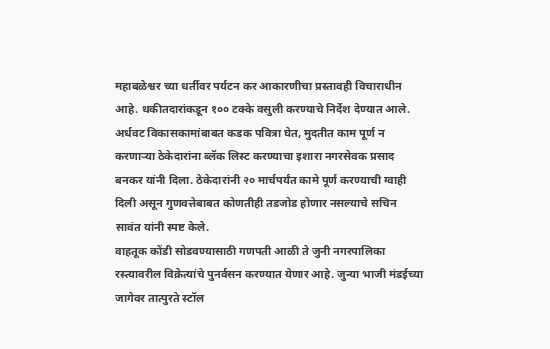महाबळेश्वर च्या धर्तीवर पर्यटन कर आकारणीचा प्रस्तावही विचाराधीन आहे. थकीतदारांकडून १०० टक्के वसुली करण्याचे निर्देश देण्यात आले.
अर्धवट विकासकामांबाबत कडक पवित्रा घेत, मुदतीत काम पूर्ण न करणाऱ्या ठेकेदारांना ब्लॅक लिस्ट करण्याचा इशारा नगरसेवक प्रसाद बनकर यांनी दिला. ठेकेदारांनी २० मार्चपर्यंत कामे पूर्ण करण्याची ग्वाही दिली असून गुणवत्तेबाबत कोणतीही तडजोड होणार नसल्याचे सचिन सावंत यांनी स्पष्ट केले.
वाहतूक कोंडी सोडवण्यासाठी गणपती आळी ते जुनी नगरपालिका रस्त्यावरील विक्रेत्यांचे पुनर्वसन करण्यात येणार आहे. जुन्या भाजी मंडईच्या जागेवर तात्पुरते स्टॉल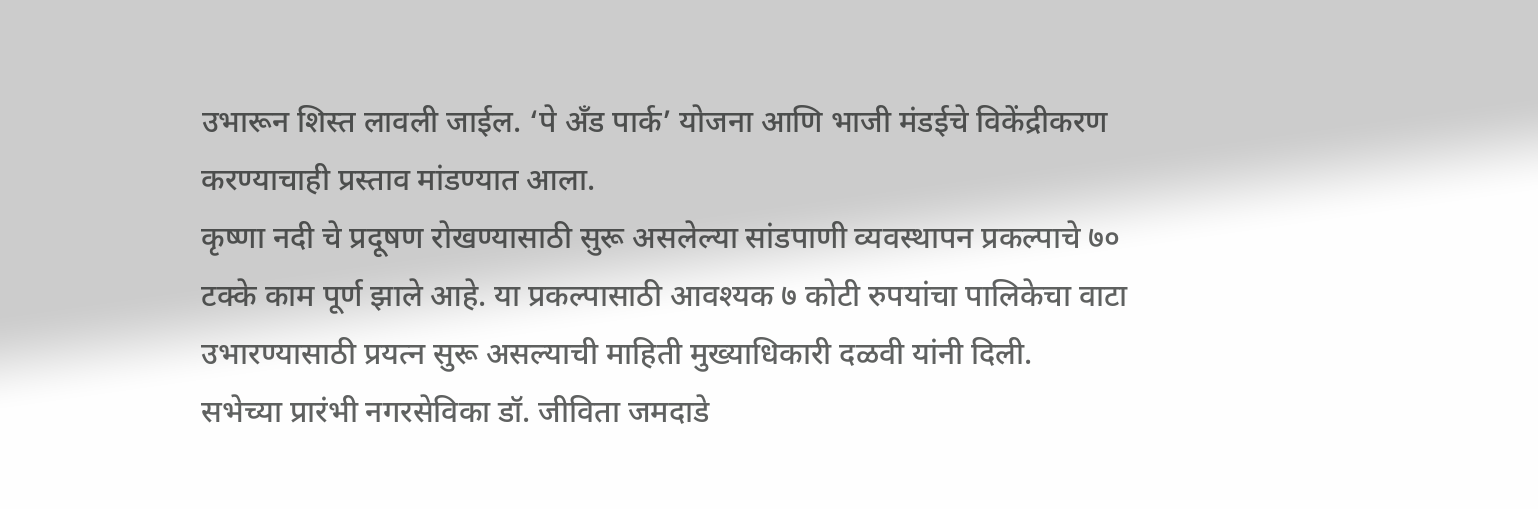उभारून शिस्त लावली जाईल. ‘पे अँड पार्क’ योजना आणि भाजी मंडईचे विकेंद्रीकरण करण्याचाही प्रस्ताव मांडण्यात आला.
कृष्णा नदी चे प्रदूषण रोखण्यासाठी सुरू असलेल्या सांडपाणी व्यवस्थापन प्रकल्पाचे ७० टक्के काम पूर्ण झाले आहे. या प्रकल्पासाठी आवश्यक ७ कोटी रुपयांचा पालिकेचा वाटा उभारण्यासाठी प्रयत्न सुरू असल्याची माहिती मुख्याधिकारी दळवी यांनी दिली.
सभेच्या प्रारंभी नगरसेविका डॉ. जीविता जमदाडे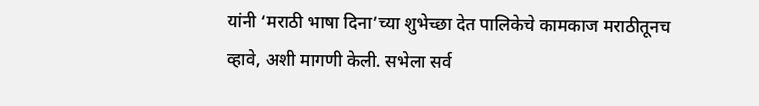यांनी ‘मराठी भाषा दिना’च्या शुभेच्छा देत पालिकेचे कामकाज मराठीतूनच व्हावे, अशी मागणी केली. सभेला सर्व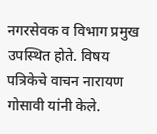नगरसेवक व विभाग प्रमुख उपस्थित होते. विषय पत्रिकेचे वाचन नारायण गोसावी यांनी केले.